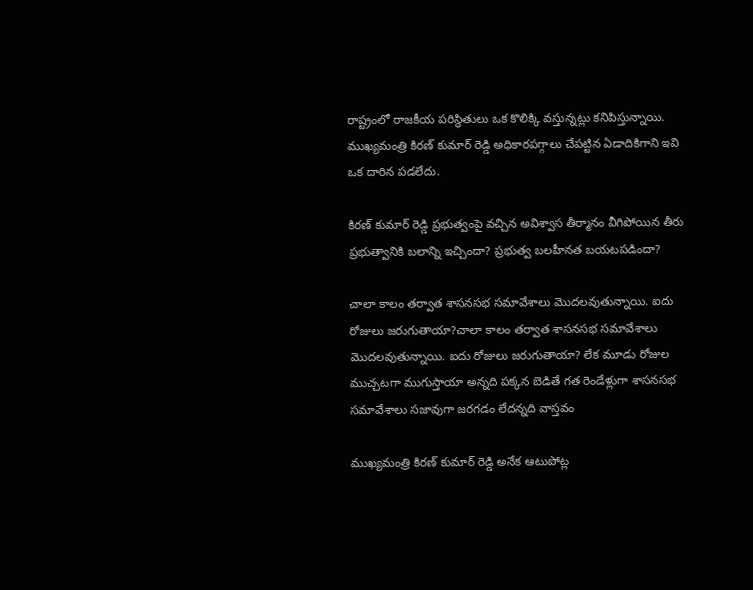రాష్ట్రంలో రాజకీయ పరిస్థితులు ఒక కొలిక్కి వస్తున్నట్లు కనిపిస్తున్నాయి. ముఖ్యమంత్రి కిరణ్ కుమార్ రెడ్డి అధికారపగ్గాలు చేపట్టిన ఏడాదికిగాని ఇవి ఒక దారిన పడలేదు.

కిరణ్ కుమార్ రెడ్డి ప్రభుత్వంపై వచ్చిన అవిశ్వాస తీర్మానం వీగిపోయిన తీరు ప్రభుత్వానికి బలాన్ని ఇచ్చిందా? ప్రభుత్వ బలహీనత బయటపడిందా?

చాలా కాలం తర్వాత శాసనసభ సమావేశాలు మొదలవుతున్నాయి. ఐదు రోజులు జరుగుతాయా?చాలా కాలం తర్వాత శాసనసభ సమావేశాలు మొదలవుతున్నాయి. ఐదు రోజులు జరుగుతాయా? లేక మూడు రోజుల ముచ్చటగా ముగుస్తాయా అన్నది పక్కన బెడితే గత రెండేళ్లుగా శాసనసభ సమావేశాలు సజావుగా జరగడం లేదన్నది వాస్తవం

ముఖ్యమంత్రి కిరణ్ కుమార్ రెడ్డి అనేక ఆటుపోట్ల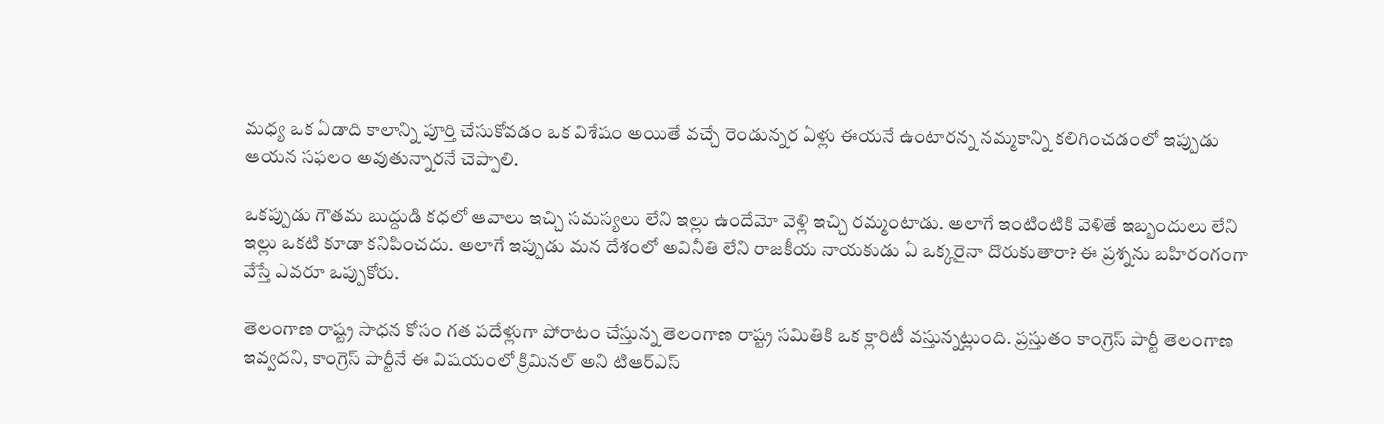మధ్య ఒక ఏడాది కాలాన్ని పూర్తి చేసుకోవడం ఒక విశేషం అయితే వచ్చే రెండున్నర ఏళ్లు ఈయనే ఉంటారన్న నమ్మకాన్ని కలిగించడంలో ఇప్పుడు ఆయన సఫలం అవుతున్నారనే చెప్పాలి.

ఒకప్పుడు గౌతమ బుద్దుడి కధలో ఆవాలు ఇచ్చి సమస్యలు లేని ఇల్లు ఉందేమో వెళ్లి ఇచ్చి రమ్మంటాడు. అలాగే ఇంటింటికి వెళితే ఇబ్బందులు లేని ఇల్లు ఒకటి కూడా కనిపించదు. అలాగే ఇప్పుడు మన దేశంలో అవినీతి లేని రాజకీయ నాయకుడు ఏ ఒక్కరైనా దొరుకుతారా? ఈ ప్రశ్నను బహిరంగంగా వేస్తే ఎవరూ ఒప్పుకోరు.

తెలంగాణ రాష్ట్ర సాధన కోసం గత పదేళ్లుగా పోరాటం చేస్తున్న తెలంగాణ రాష్ట్ర సమితికి ఒక క్లారిటీ వస్తున్నట్లుంది. ప్రస్తుతం కాంగ్రెస్ పార్టీ తెలంగాణ ఇవ్వదని, కాంగ్రెస్ పార్టీనే ఈ విషయంలో క్రిమినల్ అని టిఆర్ఎస్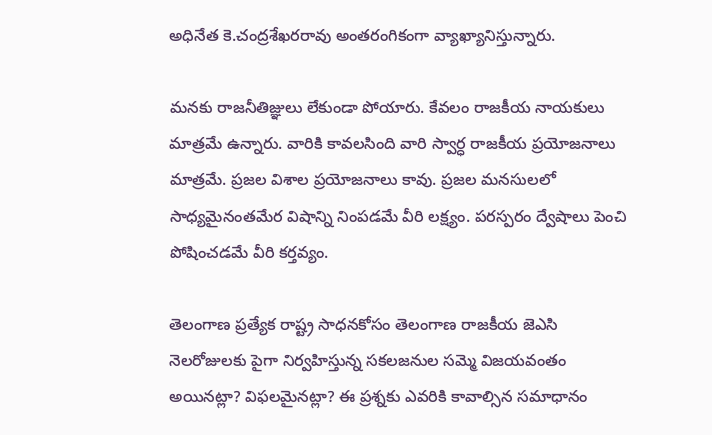అధినేత కె.చంద్రశేఖరరావు అంతరంగికంగా వ్యాఖ్యానిస్తున్నారు.

మనకు రాజనీతిజ్ఞులు లేకుండా పోయారు. కేవలం రాజకీయ నాయకులు మాత్రమే ఉన్నారు. వారికి కావలసింది వారి స్వార్ధ రాజకీయ ప్రయోజనాలు మాత్రమే. ప్రజల విశాల ప్రయోజనాలు కావు. ప్రజల మనసులలో సాధ్యమైనంతమేర విషాన్ని నింపడమే వీరి లక్ష్యం. పరస్పరం ద్వేషాలు పెంచి పోషించడమే వీరి కర్తవ్యం.

తెలంగాణ ప్రత్యేక రాష్ట్ర సాధనకోసం తెలంగాణ రాజకీయ జెఎసి నెలరోజులకు పైగా నిర్వహిస్తున్న సకలజనుల సమ్మె విజయవంతం అయినట్లా? విఫలమైనట్లా? ఈ ప్రశ్నకు ఎవరికి కావాల్సిన సమాధానం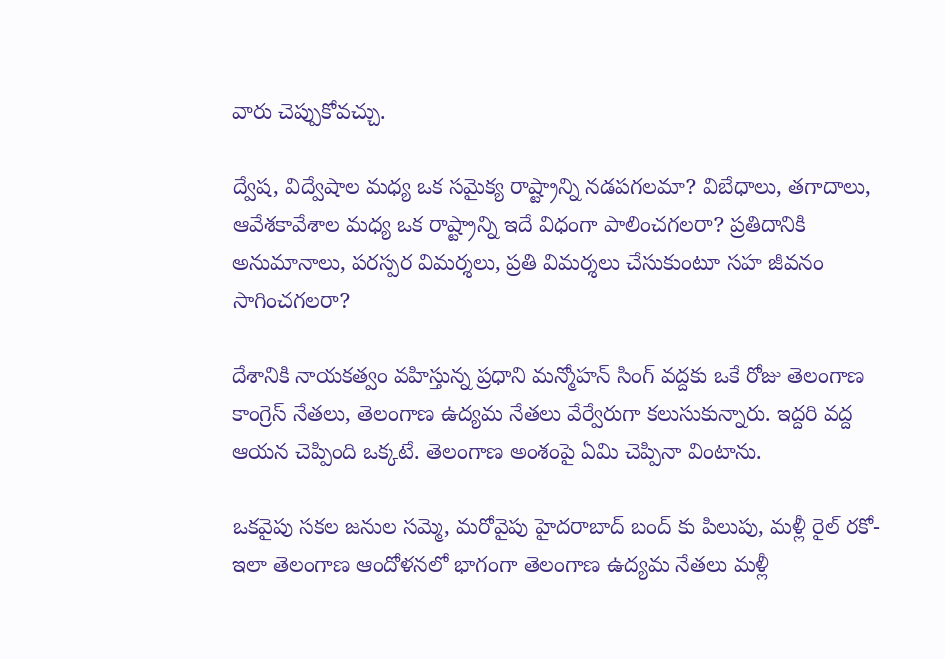వారు చెప్పుకోవచ్చు.

ద్వేష, విద్వేషాల మధ్య ఒక సమైక్య రాష్ట్రాన్ని నడపగలమా? విబేధాలు, తగాదాలు, ఆవేశకావేశాల మధ్య ఒక రాష్ట్రాన్ని ఇదే విధంగా పాలించగలరా? ప్రతిదానికి అనుమానాలు, పరస్పర విమర్శలు, ప్రతి విమర్శలు చేసుకుంటూ సహ జీవనం సాగించగలరా?

దేశానికి నాయకత్వం వహిస్తున్న ప్రధాని మన్మోహన్ సింగ్ వద్దకు ఒకే రోజు తెలంగాణ కాంగ్రెస్ నేతలు, తెలంగాణ ఉద్యమ నేతలు వేర్వేరుగా కలుసుకున్నారు. ఇద్దరి వద్ద ఆయన చెప్పింది ఒక్కటే. తెలంగాణ అంశంపై ఏమి చెప్పినా వింటాను.

ఒకవైపు సకల జనుల సమ్మె, మరోవైపు హైదరాబాద్ బంద్ కు పిలుపు, మళ్లీ రైల్ రకో- ఇలా తెలంగాణ ఆందోళనలో భాగంగా తెలంగాణ ఉద్యమ నేతలు మళ్లీ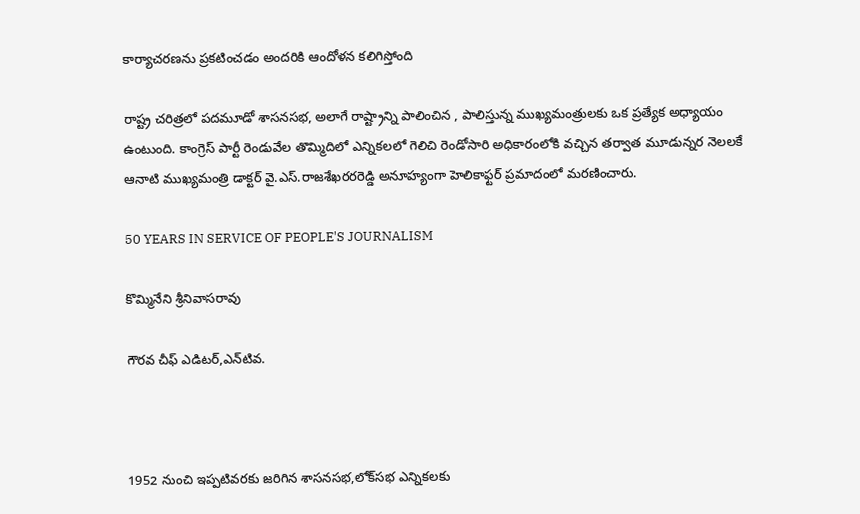కార్యాచరణను ప్రకటించడం అందరికి ఆందోళన కలిగిస్తోంది

రాష్ట్ర చరిత్రలో పదమూడో శాసనసభ, అలాగే రాష్ట్రాన్ని పాలించిన , పాలిస్తున్న ముఖ్యమంత్రులకు ఒక ప్రత్యేక అధ్యాయం ఉంటుంది. కాంగ్రెస్ పార్టీ రెండువేల తొమ్మిదిలో ఎన్నికలలో గెలిచి రెండోసారి అధికారంలోకి వచ్చిన తర్వాత మూడున్నర నెలలకే ఆనాటి ముఖ్యమంత్రి డాక్టర్ వై.ఎస్.రాజశేఖరరరెడ్డి అనూహ్యంగా హెలికాఫ్టర్ ప్రమాదంలో మరణించారు.

50 YEARS IN SERVICE OF PEOPLE'S JOURNALISM

కొమ్మినేని శ్రీనివాసరావు

గౌరవ చీఫ్ ఎడిటర్,ఎన్‌టివ.



1952 నుంచి ఇప్పటివరకు జరిగిన శాసనసభ,లోక్‌సభ ఎన్నికలకు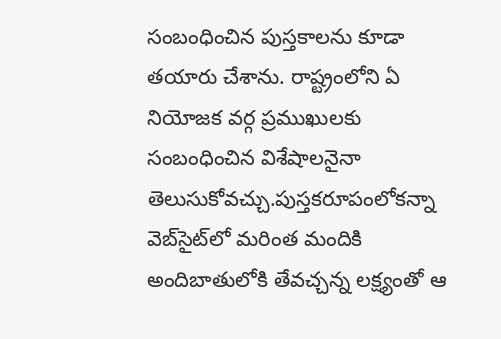సంబంధించిన పుస్తకాలను కూడా తయారు చేశాను. రాష్ట్రంలోని ఏ నియోజక వర్గ ప్రముఖులకు సంబంధించిన విశేషాలనైనా తెలుసుకోవచ్చు.పుస్తకరూపంలోకన్నా వెబ్‌సైట్‌లో మరింత మందికి అందిబాతులోకి తేవచ్చన్న లక్ష్యంతో ఆ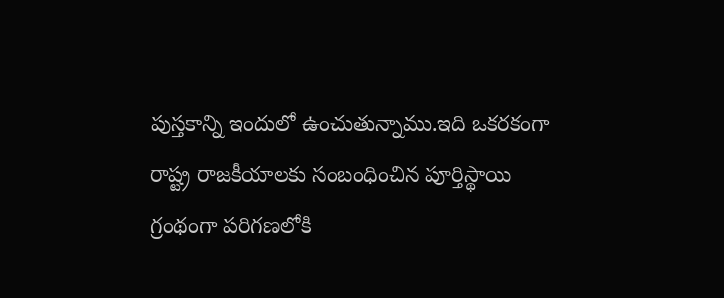పుస్తకాన్ని ఇందులో ఉంచుతున్నాము.ఇది ఒకరకంగా రాష్ట్ర రాజకీయాలకు సంబంధించిన పూర్తిస్థాయి గ్రంథంగా పరిగణలోకి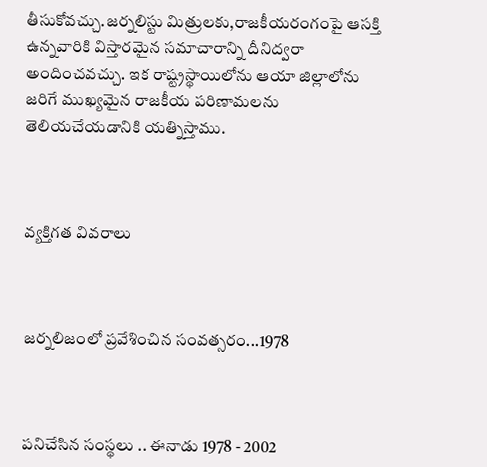తీసుకోవచ్చు.జర్నలిస్టు మిత్రులకు,రాజకీయరంగంపై ఆసక్తి ఉన్నవారికి విస్తారమైన సమాచారాన్ని దీనిద్వరా అందించవచ్చు. ఇక రాష్ట్రస్థాయిలోను ఆయా జిల్లాలోను జరిగే ముఖ్యమైన రాజకీయ పరిణామలను తెలియచేయడానికి యత్నిస్తాము.



వ్యక్తిగత వివరాలు



జర్నలిజంలో ప్రవేశించిన సంవత్సరం...1978



పనిచేసిన సంస్థలు .. ఈనాడు 1978 - 2002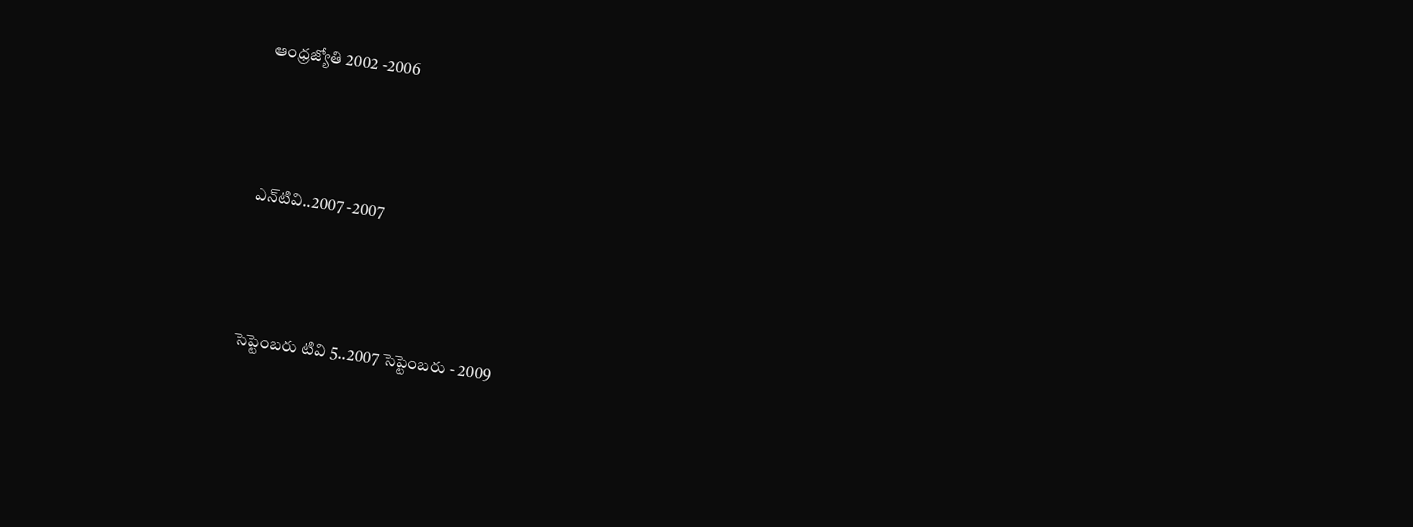ఆంధ్రజ్యోతి 2002 -2006



ఎన్‌టివి..2007 -2007



సెప్టెంబరు టివి 5..2007 సెప్టెంబరు - 2009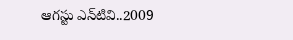ఆగస్టు ఎన్‌టివి..2009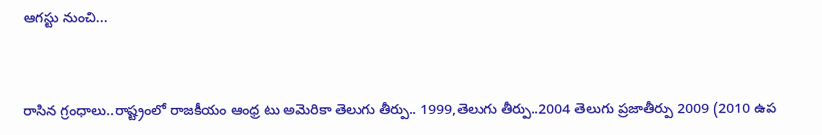ఆగస్టు నుంచి...



రాసిన గ్రంధాలు..రాష్ట్రంలో రాజకీయం ఆంధ్ర టు అమెరికా తెలుగు తీర్పు.. 1999,తెలుగు తీర్పు..2004 తెలుగు ప్రజాతీర్పు 2009 (2010 ఉప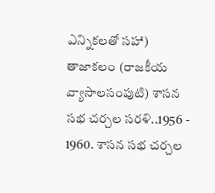ఎన్నికలతో సహా) తాజాకలం (రాజకీయ వ్యాసాలసంపుటి) శాసన సభ చర్చల సరళి..1956 - 1960. శాసన సభ చర్చల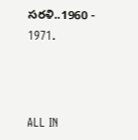సరళి..1960 - 1971.



ALL IN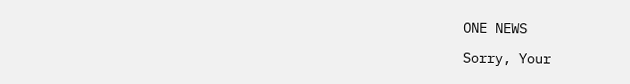ONE NEWS

Sorry, Your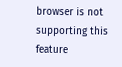browser is not supporting this feature